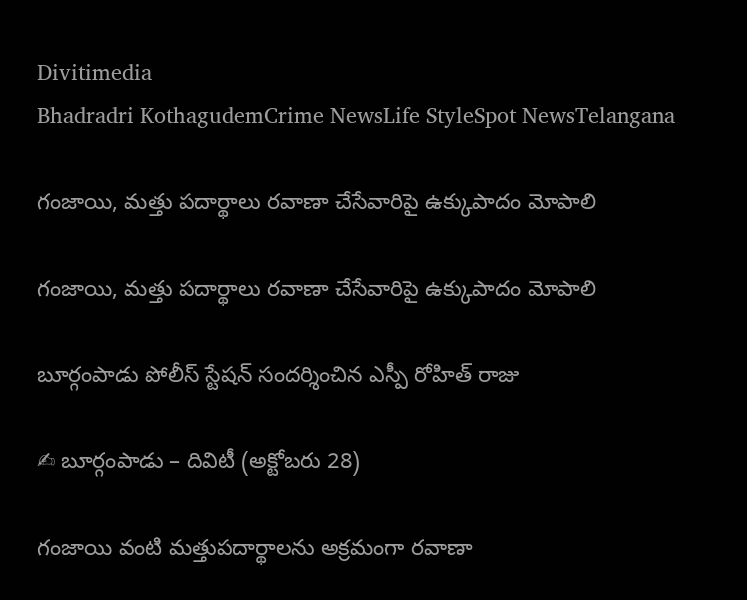Divitimedia
Bhadradri KothagudemCrime NewsLife StyleSpot NewsTelangana

గంజాయి, మత్తు పదార్థాలు రవాణా చేసేవారిపై ఉక్కుపాదం మోపాలి

గంజాయి, మత్తు పదార్థాలు రవాణా చేసేవారిపై ఉక్కుపాదం మోపాలి

బూర్గంపాడు పోలీస్ స్టేషన్ సందర్శించిన ఎస్పీ రోహిత్ రాజు

✍ బూర్గంపాడు – దివిటీ (అక్టోబరు 28)

గంజాయి వంటి మత్తుపదార్థాలను అక్రమంగా రవాణా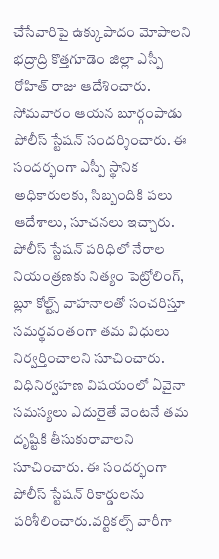చేసేవారిపై ఉక్కుపాదం మోపాలని భద్రాద్రి కొత్తగూడెం జిల్లా ఎస్పీ రోహిత్ రాజు ఆదేశించారు. సోమవారం ఆయన బూర్గంపాడు పోలీస్ స్టేషన్ సందర్శించారు. ఈ సందర్భంగా ఎస్పీ స్థానిక అధికారులకు, సిబ్బందికి పలు ఆదేశాలు, సూచనలు ఇచ్చారు. పోలీస్ స్టేషన్ పరిధిలో నేరాల నియంత్రణకు నిత్యం పెట్రోలింగ్, బ్లూ కోల్ట్స్ వాహనాలతో సంచరిస్తూ సమర్థవంతంగా తమ విధులు నిర్వర్తించాలని సూచించారు. విధినిర్వహణ విషయంలో ఏవైనా సమస్యలు ఎదురైతే వెంటనే తమ దృష్టికి తీసుకురావాలని సూచించారు. ఈ సందర్భంగా పోలీస్ స్టేషన్ రికార్డులను పరిశీలించారు.వర్టికల్స్ వారీగా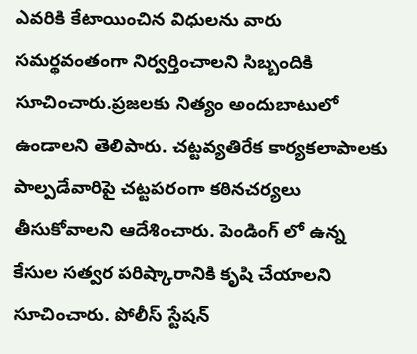ఎవరికి కేటాయించిన విధులను వారు సమర్థవంతంగా నిర్వర్తించాలని సిబ్బందికి సూచించారు.ప్రజలకు నిత్యం అందుబాటులో ఉండాలని తెలిపారు. చట్టవ్యతిరేక కార్యకలాపాలకు పాల్పడేవారిపై చట్టపరంగా కఠినచర్యలు తీసుకోవాలని ఆదేశించారు. పెండింగ్ లో ఉన్న కేసుల సత్వర పరిష్కారానికి కృషి చేయాలని సూచించారు. పోలీస్ స్టేషన్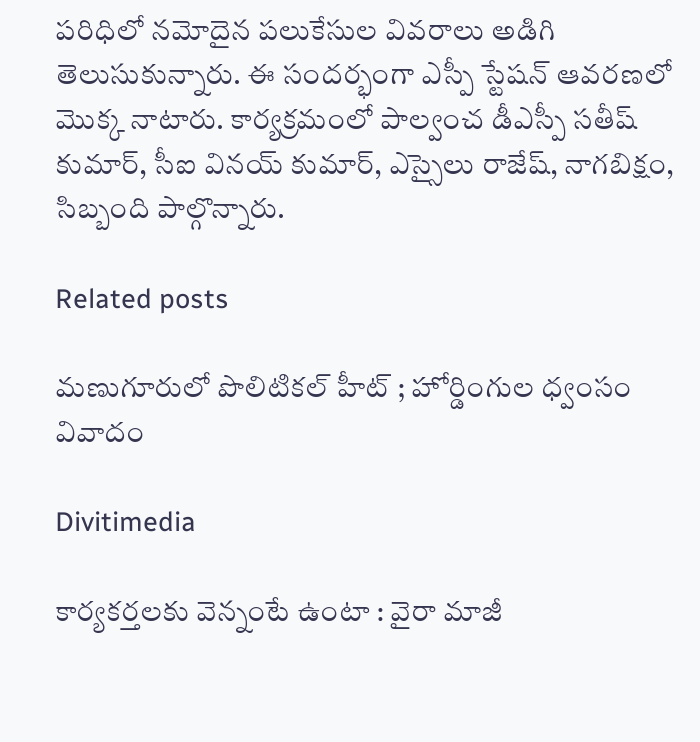పరిధిలో నమోదైన పలుకేసుల వివరాలు అడిగి తెలుసుకున్నారు. ఈ సందర్భంగా ఎస్పీ స్టేషన్ ఆవరణలో మొక్క నాటారు. కార్యక్రమంలో పాల్వంచ డీఎస్పీ సతీష్ కుమార్, సీఐ వినయ్ కుమార్, ఎస్సైలు రాజేష్, నాగబిక్షం, సిబ్బంది పాల్గొన్నారు.

Related posts

మణుగూరులో పొలిటికల్ హీట్ ; హోర్డింగుల ధ్వంసం వివాదం

Divitimedia

కార్యకర్తలకు వెన్నంటే ఉంటా : వైరా మాజీ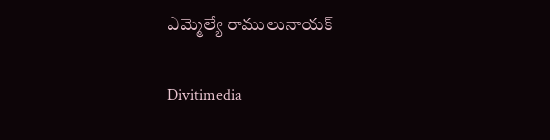ఎమ్మెల్యే రాములునాయక్

Divitimedia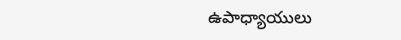ఉపాధ్యాయులు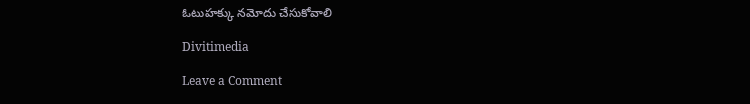ఓటుహక్కు నమోదు చేసుకోవాలి

Divitimedia

Leave a Comment